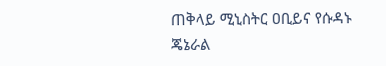ጠቅላይ ሚኒስትር ዐቢይና የሱዳኑ ጄኔራል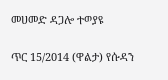መሀመድ ዳጋሎ ተወያዩ

ጥር 15/2014 (ዋልታ) የሱዳን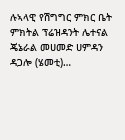ሉኣላዊ የሽግግር ምክር ቤት ምክትል ፕሬዝዳንት ሌተናል ጄኔራል መሀመድ ሀምዳን ዳጋሎ (ሄመቲ)…